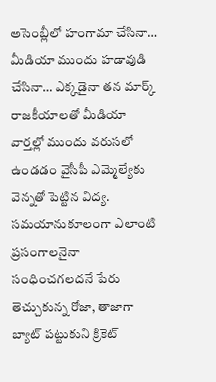అసెంబ్లీలో హంగామా చేసినా… మీడియా ముందు హడావుడి చేసినా… ఎక్కడైనా తన మార్క్ రాజకీయాలతో మీడియా వార్తల్లో ముందు వరుసలో ఉండడం వైసీపీ ఎమ్మెల్యేకు వెన్నతో పెట్టిన విద్య. సమయానుకూలంగా ఎలాంటి ప్రసంగాలనైనా సంధించగలదనే పేరు తెచ్చుకున్న రోజా, తాజాగా బ్యాట్ పట్టుకుని క్రికెట్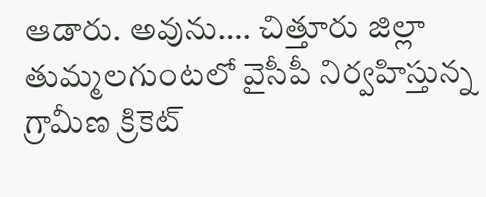ఆడారు. అవును…. చిత్తూరు జిల్లా తుమ్మలగుంటలో వైసీపీ నిర్వహిస్తున్న గ్రామీణ క్రికెట్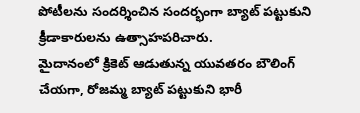పోటీలను సందర్శించిన సందర్భంగా బ్యాట్ పట్టుకుని క్రీడాకారులను ఉత్సాహపరిచారు.
మైదానంలో క్రికెట్ ఆడుతున్న యువతరం బౌలింగ్ చేయగా, రోజమ్మ బ్యాట్ పట్టుకుని భారీ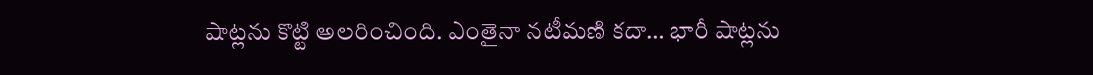షాట్లను కొట్టి అలరించింది. ఎంతైనా నటీమణి కదా… భారీ షాట్లను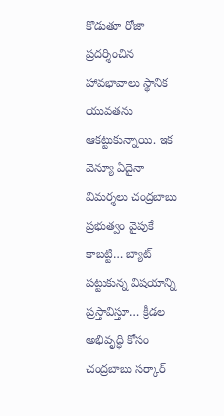కొడుతూ రోజా ప్రదర్శించిన హావభావాలు స్థానిక యువతను ఆకట్టుకున్నాయి. ఇక వెన్యూ ఏదైనా విమర్శలు చంద్రబాబు ప్రభుత్వం వైపుకే కాబట్టి… బ్యాట్ పట్టుకున్న విషయాన్ని ప్రస్తావిస్తూ… క్రీడల అభివృద్ధి కోసం చంద్రబాబు సర్కార్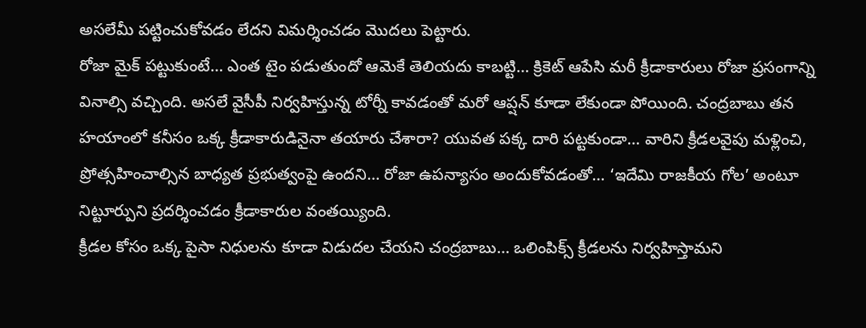అసలేమీ పట్టించుకోవడం లేదని విమర్శించడం మొదలు పెట్టారు.
రోజా మైక్ పట్టుకుంటే… ఎంత టైం పడుతుందో ఆమెకే తెలియదు కాబట్టి… క్రికెట్ ఆపేసి మరీ క్రీడాకారులు రోజా ప్రసంగాన్ని వినాల్సి వచ్చింది. అసలే వైసీపీ నిర్వహిస్తున్న టోర్నీ కావడంతో మరో ఆప్షన్ కూడా లేకుండా పోయింది. చంద్రబాబు తన హయాంలో కనీసం ఒక్క క్రీడాకారుడినైనా తయారు చేశారా? యువత పక్క దారి పట్టకుండా… వారిని క్రీడలవైపు మళ్లించి, ప్రోత్సహించాల్సిన బాధ్యత ప్రభుత్వంపై ఉందని… రోజా ఉపన్యాసం అందుకోవడంతో… ‘ఇదేమి రాజకీయ గోల’ అంటూ నిట్టూర్పుని ప్రదర్శించడం క్రీడాకారుల వంతయ్యింది.
క్రీడల కోసం ఒక్క పైసా నిధులను కూడా విడుదల చేయని చంద్రబాబు… ఒలింపిక్స్ క్రీడలను నిర్వహిస్తామని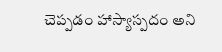చెప్పడం హాస్యాస్పదం అని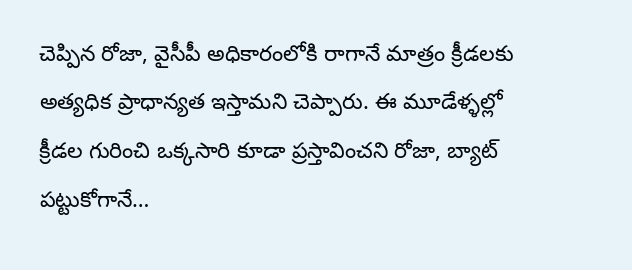చెప్పిన రోజా, వైసీపీ అధికారంలోకి రాగానే మాత్రం క్రీడలకు అత్యధిక ప్రాధాన్యత ఇస్తామని చెప్పారు. ఈ మూడేళ్ళల్లో క్రీడల గురించి ఒక్కసారి కూడా ప్రస్తావించని రోజా, బ్యాట్ పట్టుకోగానే…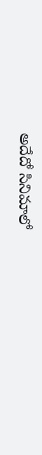అదేదో సినిమాలో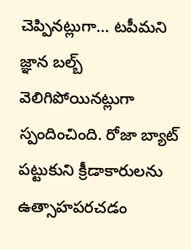చెప్పినట్లుగా… టపీమని జ్ఞాన బల్బ్ వెలిగిపోయినట్లుగా స్పందించింది. రోజా బ్యాట్ పట్టుకుని క్రీడాకారులను ఉత్సాహపరచడం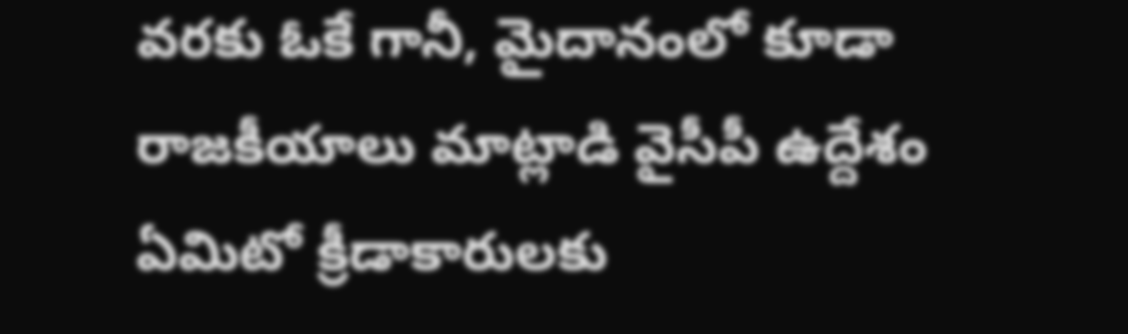వరకు ఓకే గానీ, మైదానంలో కూడా రాజకీయాలు మాట్లాడి వైసీపీ ఉద్దేశం ఏమిటో క్రీడాకారులకు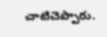చాటిచెప్పారు.